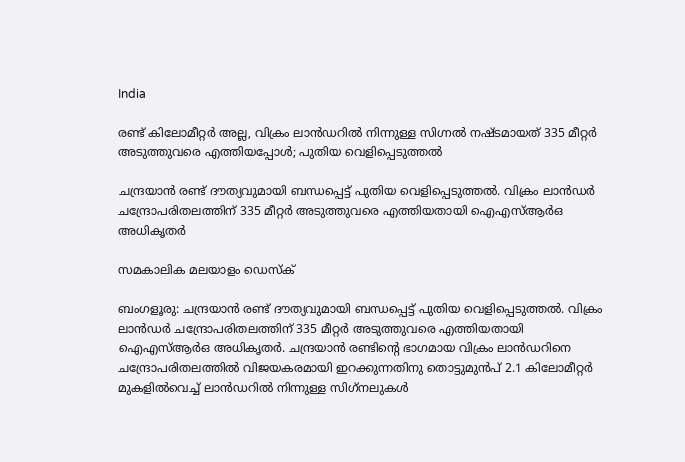India

രണ്ട് കിലോമീറ്റര്‍ അല്ല, വിക്രം ലാന്‍ഡറില്‍ നിന്നുള്ള സിഗ്നല്‍ നഷ്ടമായത് 335 മീറ്റര്‍ അടുത്തുവരെ എത്തിയപ്പോള്‍; പുതിയ വെളിപ്പെടുത്തല്‍

ചന്ദ്രയാന്‍ രണ്ട് ദൗത്യവുമായി ബന്ധപ്പെട്ട് പുതിയ വെളിപ്പെടുത്തല്‍. വിക്രം ലാന്‍ഡര്‍ ചന്ദ്രോപരിതലത്തിന് 335 മീറ്റര്‍ അടുത്തുവരെ എത്തിയതായി ഐഎസ്ആര്‍ഒ അധികൃതര്‍

സമകാലിക മലയാളം ഡെസ്ക്

ബംഗളൂരു: ചന്ദ്രയാന്‍ രണ്ട് ദൗത്യവുമായി ബന്ധപ്പെട്ട് പുതിയ വെളിപ്പെടുത്തല്‍. വിക്രം ലാന്‍ഡര്‍ ചന്ദ്രോപരിതലത്തിന് 335 മീറ്റര്‍ അടുത്തുവരെ എത്തിയതായി ഐഎസ്ആര്‍ഒ അധികൃതര്‍. ചന്ദ്രയാന്‍ രണ്ടിന്റെ ഭാഗമായ വിക്രം ലാന്‍ഡറിനെ ചന്ദ്രോപരിതലത്തില്‍ വിജയകരമായി ഇറക്കുന്നതിനു തൊട്ടുമുന്‍പ് 2.1 കിലോമീറ്റര്‍ മുകളില്‍വെച്ച് ലാന്‍ഡറില്‍ നിന്നുള്ള സിഗ്‌നലുകള്‍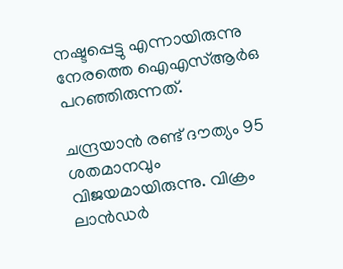നഷ്ടപ്പെട്ടു എന്നായിരുന്നു നേരത്തെ ഐഎസ്ആര്‍ഒ പറഞ്ഞിരുന്നത്.

ചന്ദ്രയാന്‍ രണ്ട് ദൗത്യം 95 ശതമാനവും വിജയമായിരുന്നു. വിക്രം ലാന്‍ഡര്‍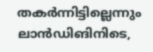തകര്‍ന്നിട്ടില്ലെന്നും ലാന്‍ഡിങിനിടെ,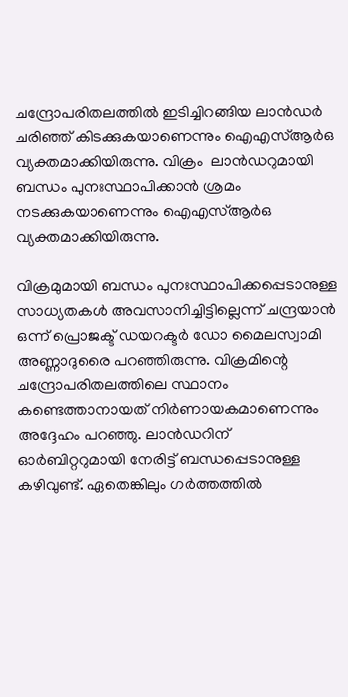ചന്ദ്രോപരിതലത്തില്‍ ഇടിച്ചിറങ്ങിയ ലാന്‍ഡര്‍ ചരിഞ്ഞ് കിടക്കുകയാണെന്നും ഐഎസ്ആര്‍ഒ വ്യക്തമാക്കിയിരുന്നു. വിക്രം  ലാന്‍ഡറുമായി ബന്ധം പുനഃസ്ഥാപിക്കാന്‍ ശ്രമം നടക്കുകയാണെന്നും ഐഎസ്ആര്‍ഒ വ്യക്തമാക്കിയിരുന്നു.

വിക്രമുമായി ബന്ധം പുനഃസ്ഥാപിക്കപ്പെടാനുള്ള സാധ്യതകള്‍ അവസാനിച്ചിട്ടില്ലെന്ന് ചന്ദ്രയാന്‍ ഒന്ന് പ്രൊജക്ട് ഡയറക്ടര്‍ ഡോ മൈലസ്വാമി അണ്ണാദുരൈ പറഞ്ഞിരുന്നു. വിക്രമിന്റെ ചന്ദ്രോപരിതലത്തിലെ സ്ഥാനം കണ്ടെത്താനായത് നിര്‍ണായകമാണെന്നും അദ്ദേഹം പറഞ്ഞു. ലാന്‍ഡറിന് ഓര്‍ബിറ്ററുമായി നേരിട്ട് ബന്ധപ്പെടാനുള്ള കഴിവുണ്ട്. ഏതെങ്കിലും ഗര്‍ത്തത്തില്‍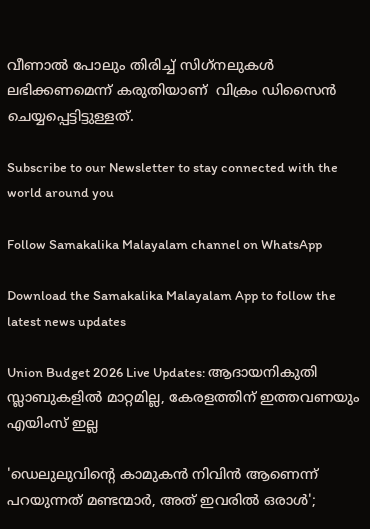വീണാല്‍ പോലും തിരിച്ച് സിഗ്‌നലുകള്‍ ലഭിക്കണമെന്ന് കരുതിയാണ്  വിക്രം ഡിസൈന്‍ ചെയ്യപ്പെട്ടിട്ടുള്ളത്.

Subscribe to our Newsletter to stay connected with the world around you

Follow Samakalika Malayalam channel on WhatsApp

Download the Samakalika Malayalam App to follow the latest news updates

Union Budget 2026 Live Updates: ആദായനികുതി സ്ലാബുകളില്‍ മാറ്റമില്ല, കേരളത്തിന് ഇത്തവണയും എയിംസ് ഇല്ല

'ഡെലുലുവിന്റെ കാമുകന്‍ നിവിന്‍ ആണെന്ന് പറയുന്നത് മണ്ടന്മാര്‍, അത് ഇവരില്‍ ഒരാള്‍';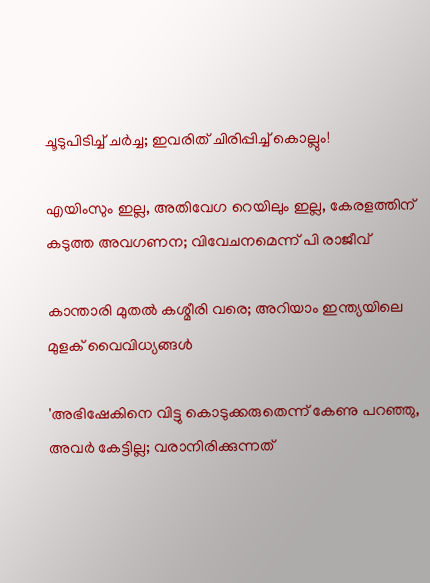ചൂടുപിടിച്ച് ചര്‍ച്ച; ഇവരിത് ചിരിപ്പിച്ച് കൊല്ലും!

എയിംസും ഇല്ല, അതിവേഗ റെയിലും ഇല്ല, കേരളത്തിന് കടുത്ത അവഗണന; വിവേചനമെന്ന് പി രാജീവ്

കാന്താരി മുതൽ കശ്മീരി വരെ; അറിയാം ഇന്ത്യയിലെ മുളക് വൈവിധ്യങ്ങൾ

'അഭിഷേകിനെ വിട്ടു കൊടുക്കരുതെന്ന് കേണു പറഞ്ഞു, അവര്‍ കേട്ടില്ല; വരാനിരിക്കുന്നത്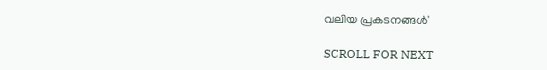വലിയ പ്രകടനങ്ങള്‍'

SCROLL FOR NEXT